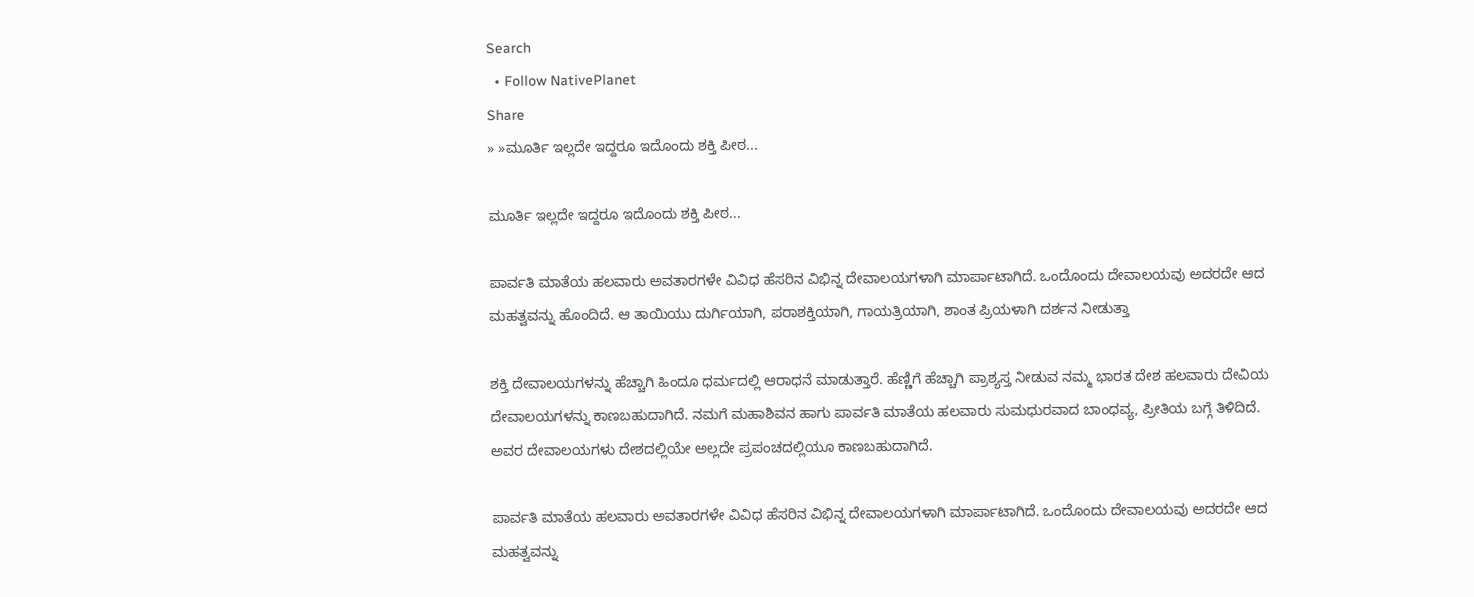Search
  • Follow NativePlanet
Share
» »ಮೂರ್ತಿ ಇಲ್ಲದೇ ಇದ್ದರೂ ಇದೊಂದು ಶಕ್ತಿ ಪೀಠ...

ಮೂರ್ತಿ ಇಲ್ಲದೇ ಇದ್ದರೂ ಇದೊಂದು ಶಕ್ತಿ ಪೀಠ...

ಪಾರ್ವತಿ ಮಾತೆಯ ಹಲವಾರು ಅವತಾರಗಳೇ ವಿವಿಧ ಹೆಸರಿನ ವಿಭಿನ್ನ ದೇವಾಲಯಗಳಾಗಿ ಮಾರ್ಪಾಟಾಗಿದೆ. ಒಂದೊಂದು ದೇವಾಲಯವು ಅದರದೇ ಆದ ಮಹತ್ವವನ್ನು ಹೊಂದಿದೆ. ಆ ತಾಯಿಯು ದುರ್ಗಿಯಾಗಿ, ಪರಾಶಕ್ತಿಯಾಗಿ, ಗಾಯತ್ರಿಯಾಗಿ, ಶಾಂತ ಪ್ರಿಯಳಾಗಿ ದರ್ಶನ ನೀಡುತ್ತಾ

ಶಕ್ತಿ ದೇವಾಲಯಗಳನ್ನು ಹೆಚ್ಚಾಗಿ ಹಿಂದೂ ಧರ್ಮದಲ್ಲಿ ಆರಾಧನೆ ಮಾಡುತ್ತಾರೆ. ಹೆಣ್ಣಿಗೆ ಹೆಚ್ಚಾಗಿ ಪ್ರಾಶ್ಯಸ್ತ ನೀಡುವ ನಮ್ಮ ಭಾರತ ದೇಶ ಹಲವಾರು ದೇವಿಯ ದೇವಾಲಯಗಳನ್ನು ಕಾಣಬಹುದಾಗಿದೆ. ನಮಗೆ ಮಹಾಶಿವನ ಹಾಗು ಪಾರ್ವತಿ ಮಾತೆಯ ಹಲವಾರು ಸುಮಧುರವಾದ ಬಾಂಧವ್ಯ, ಪ್ರೀತಿಯ ಬಗ್ಗೆ ತಿಳಿದಿದೆ. ಅವರ ದೇವಾಲಯಗಳು ದೇಶದಲ್ಲಿಯೇ ಅಲ್ಲದೇ ಪ್ರಪಂಚದಲ್ಲಿಯೂ ಕಾಣಬಹುದಾಗಿದೆ.

ಪಾರ್ವತಿ ಮಾತೆಯ ಹಲವಾರು ಅವತಾರಗಳೇ ವಿವಿಧ ಹೆಸರಿನ ವಿಭಿನ್ನ ದೇವಾಲಯಗಳಾಗಿ ಮಾರ್ಪಾಟಾಗಿದೆ. ಒಂದೊಂದು ದೇವಾಲಯವು ಅದರದೇ ಆದ ಮಹತ್ವವನ್ನು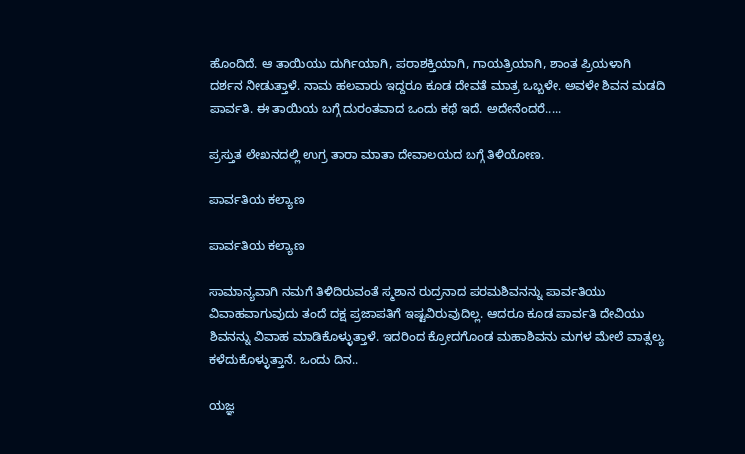ಹೊಂದಿದೆ. ಆ ತಾಯಿಯು ದುರ್ಗಿಯಾಗಿ, ಪರಾಶಕ್ತಿಯಾಗಿ, ಗಾಯತ್ರಿಯಾಗಿ, ಶಾಂತ ಪ್ರಿಯಳಾಗಿ ದರ್ಶನ ನೀಡುತ್ತಾಳೆ. ನಾಮ ಹಲವಾರು ಇದ್ದರೂ ಕೂಡ ದೇವತೆ ಮಾತ್ರ ಒಬ್ಬಳೇ. ಅವಳೇ ಶಿವನ ಮಡದಿ ಪಾರ್ವತಿ. ಈ ತಾಯಿಯ ಬಗ್ಗೆ ದುರಂತವಾದ ಒಂದು ಕಥೆ ಇದೆ. ಅದೇನೆಂದರೆ.....

ಪ್ರಸ್ತುತ ಲೇಖನದಲ್ಲಿ ಉಗ್ರ ತಾರಾ ಮಾತಾ ದೇವಾಲಯದ ಬಗ್ಗೆ ತಿಳಿಯೋಣ.

ಪಾರ್ವತಿಯ ಕಲ್ಯಾಣ

ಪಾರ್ವತಿಯ ಕಲ್ಯಾಣ

ಸಾಮಾನ್ಯವಾಗಿ ನಮಗೆ ತಿಳಿದಿರುವಂತೆ ಸ್ಮಶಾನ ರುದ್ರನಾದ ಪರಮಶಿವನನ್ನು ಪಾರ್ವತಿಯು ವಿವಾಹವಾಗುವುದು ತಂದೆ ದಕ್ಷ ಪ್ರಜಾಪತಿಗೆ ಇಷ್ಟವಿರುವುದಿಲ್ಲ. ಆದರೂ ಕೂಡ ಪಾರ್ವತಿ ದೇವಿಯು ಶಿವನನ್ನು ವಿವಾಹ ಮಾಡಿಕೊಳ್ಳುತ್ತಾಳೆ. ಇದರಿಂದ ಕ್ರೋದಗೊಂಡ ಮಹಾಶಿವನು ಮಗಳ ಮೇಲೆ ವಾತ್ಸಲ್ಯ ಕಳೆದುಕೊಳ್ಳುತ್ತಾನೆ. ಒಂದು ದಿನ..

ಯಜ್ಞ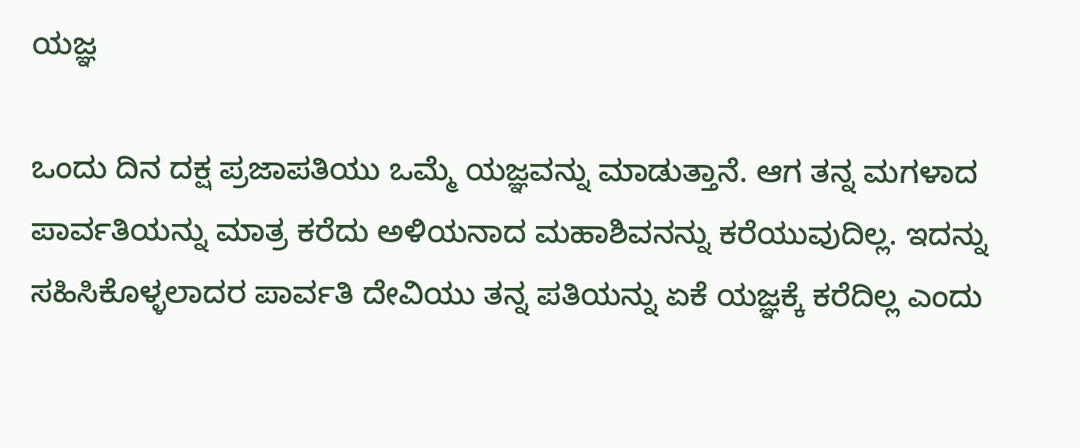ಯಜ್ಞ

ಒಂದು ದಿನ ದಕ್ಷ ಪ್ರಜಾಪತಿಯು ಒಮ್ಮೆ ಯಜ್ಞವನ್ನು ಮಾಡುತ್ತಾನೆ. ಆಗ ತನ್ನ ಮಗಳಾದ ಪಾರ್ವತಿಯನ್ನು ಮಾತ್ರ ಕರೆದು ಅಳಿಯನಾದ ಮಹಾಶಿವನನ್ನು ಕರೆಯುವುದಿಲ್ಲ. ಇದನ್ನು ಸಹಿಸಿಕೊಳ್ಳಲಾದರ ಪಾರ್ವತಿ ದೇವಿಯು ತನ್ನ ಪತಿಯನ್ನು ಏಕೆ ಯಜ್ಞಕ್ಕೆ ಕರೆದಿಲ್ಲ ಎಂದು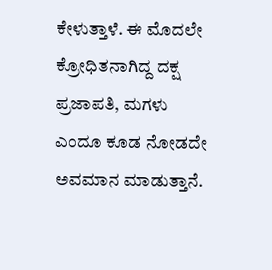ಕೇಳುತ್ತಾಳೆ. ಈ ಮೊದಲೇ ಕ್ರೋಧಿತನಾಗಿದ್ದ ದಕ್ಷ ಪ್ರಜಾಪತಿ, ಮಗಳು ಎಂದೂ ಕೂಡ ನೋಡದೇ ಅವಮಾನ ಮಾಡುತ್ತಾನೆ.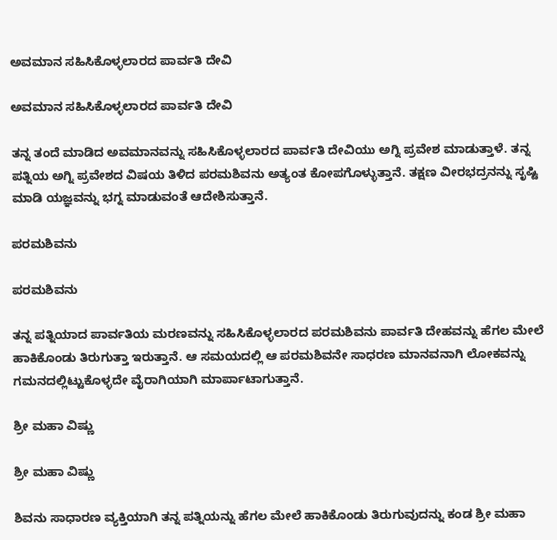ಅವಮಾನ ಸಹಿಸಿಕೊಳ್ಳಲಾರದ ಪಾರ್ವತಿ ದೇವಿ

ಅವಮಾನ ಸಹಿಸಿಕೊಳ್ಳಲಾರದ ಪಾರ್ವತಿ ದೇವಿ

ತನ್ನ ತಂದೆ ಮಾಡಿದ ಅವಮಾನವನ್ನು ಸಹಿಸಿಕೊಳ್ಳಲಾರದ ಪಾರ್ವತಿ ದೇವಿಯು ಅಗ್ನಿ ಪ್ರವೇಶ ಮಾಡುತ್ತಾಳೆ. ತನ್ನ ಪತ್ನಿಯ ಅಗ್ನಿ ಪ್ರವೇಶದ ವಿಷಯ ತಿಳಿದ ಪರಮಶಿವನು ಅತ್ಯಂತ ಕೋಪಗೊಳ್ಳುತ್ತಾನೆ. ತಕ್ಷಣ ವೀರಭದ್ರನನ್ನು ಸೃಷ್ಟಿ ಮಾಡಿ ಯಜ್ಞವನ್ನು ಭಗ್ನ ಮಾಡುವಂತೆ ಆದೇಶಿಸುತ್ತಾನೆ.

ಪರಮಶಿವನು

ಪರಮಶಿವನು

ತನ್ನ ಪತ್ನಿಯಾದ ಪಾರ್ವತಿಯ ಮರಣವನ್ನು ಸಹಿಸಿಕೊಳ್ಳಲಾರದ ಪರಮಶಿವನು ಪಾರ್ವತಿ ದೇಹವನ್ನು ಹೆಗಲ ಮೇಲೆ ಹಾಕಿಕೊಂಡು ತಿರುಗುತ್ತಾ ಇರುತ್ತಾನೆ. ಆ ಸಮಯದಲ್ಲಿ ಆ ಪರಮಶಿವನೇ ಸಾಧರಣ ಮಾನವನಾಗಿ ಲೋಕವನ್ನು ಗಮನದಲ್ಲಿಟ್ಟುಕೊಳ್ಳದೇ ವೈರಾಗಿಯಾಗಿ ಮಾರ್ಪಾಟಾಗುತ್ತಾನೆ.

ಶ್ರೀ ಮಹಾ ವಿಷ್ಣು

ಶ್ರೀ ಮಹಾ ವಿಷ್ಣು

ಶಿವನು ಸಾಧಾರಣ ವ್ಯಕ್ತಿಯಾಗಿ ತನ್ನ ಪತ್ನಿಯನ್ನು ಹೆಗಲ ಮೇಲೆ ಹಾಕಿಕೊಂಡು ತಿರುಗುವುದನ್ನು ಕಂಡ ಶ್ರೀ ಮಹಾ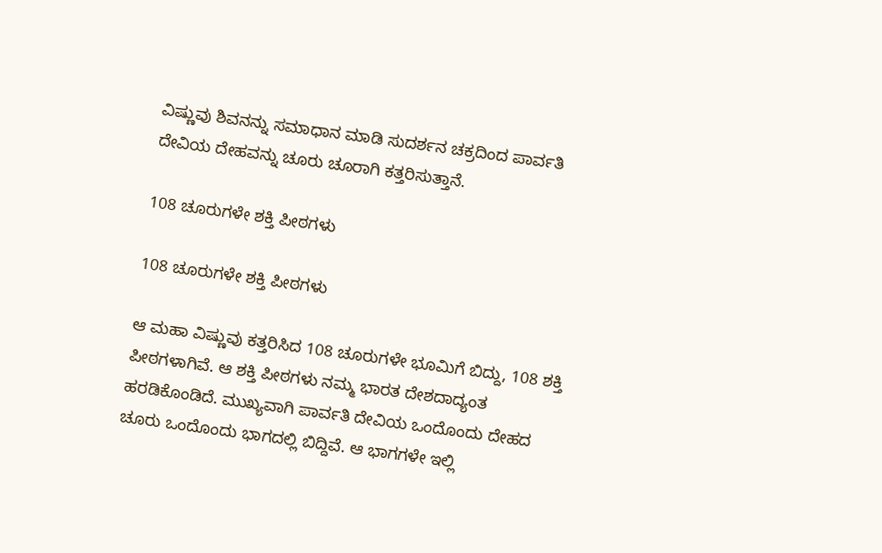ವಿಷ್ಣುವು ಶಿವನನ್ನು ಸಮಾಧಾನ ಮಾಡಿ ಸುದರ್ಶನ ಚಕ್ರದಿಂದ ಪಾರ್ವತಿ ದೇವಿಯ ದೇಹವನ್ನು ಚೂರು ಚೂರಾಗಿ ಕತ್ತರಿಸುತ್ತಾನೆ.

108 ಚೂರುಗಳೇ ಶಕ್ತಿ ಪೀಠಗಳು

108 ಚೂರುಗಳೇ ಶಕ್ತಿ ಪೀಠಗಳು

ಆ ಮಹಾ ವಿಷ್ಣುವು ಕತ್ತರಿಸಿದ 108 ಚೂರುಗಳೇ ಭೂಮಿಗೆ ಬಿದ್ದು, 108 ಶಕ್ತಿ ಪೀಠಗಳಾಗಿವೆ. ಆ ಶಕ್ತಿ ಪೀಠಗಳು ನಮ್ಮ ಭಾರತ ದೇಶದಾದ್ಯಂತ ಹರಡಿಕೊಂಡಿದೆ. ಮುಖ್ಯವಾಗಿ ಪಾರ್ವತಿ ದೇವಿಯ ಒಂದೊಂದು ದೇಹದ ಚೂರು ಒಂದೊಂದು ಭಾಗದಲ್ಲಿ ಬಿದ್ದಿವೆ. ಆ ಭಾಗಗಳೇ ಇಲ್ಲಿ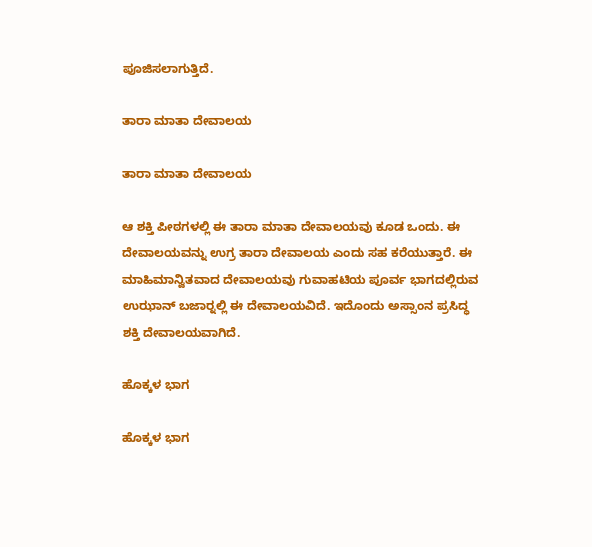ಪೂಜಿಸಲಾಗುತ್ತಿದೆ.

ತಾರಾ ಮಾತಾ ದೇವಾಲಯ

ತಾರಾ ಮಾತಾ ದೇವಾಲಯ

ಆ ಶಕ್ತಿ ಪೀಠಗಳಲ್ಲಿ ಈ ತಾರಾ ಮಾತಾ ದೇವಾಲಯವು ಕೂಡ ಒಂದು. ಈ ದೇವಾಲಯವನ್ನು ಉಗ್ರ ತಾರಾ ದೇವಾಲಯ ಎಂದು ಸಹ ಕರೆಯುತ್ತಾರೆ. ಈ ಮಾಹಿಮಾನ್ವಿತವಾದ ದೇವಾಲಯವು ಗುವಾಹಟಿಯ ಪೂರ್ವ ಭಾಗದಲ್ಲಿರುವ ಉಝಾನ್ ಬಜಾರ್‍ನಲ್ಲಿ ಈ ದೇವಾಲಯವಿದೆ. ಇದೊಂದು ಅಸ್ಸಾಂನ ಪ್ರಸಿದ್ಧ ಶಕ್ತಿ ದೇವಾಲಯವಾಗಿದೆ.

ಹೊಕ್ಕಳ ಭಾಗ

ಹೊಕ್ಕಳ ಭಾಗ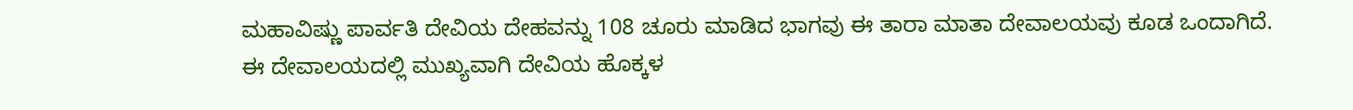ಮಹಾವಿಷ್ಣು ಪಾರ್ವತಿ ದೇವಿಯ ದೇಹವನ್ನು 108 ಚೂರು ಮಾಡಿದ ಭಾಗವು ಈ ತಾರಾ ಮಾತಾ ದೇವಾಲಯವು ಕೂಡ ಒಂದಾಗಿದೆ. ಈ ದೇವಾಲಯದಲ್ಲಿ ಮುಖ್ಯವಾಗಿ ದೇವಿಯ ಹೊಕ್ಕಳ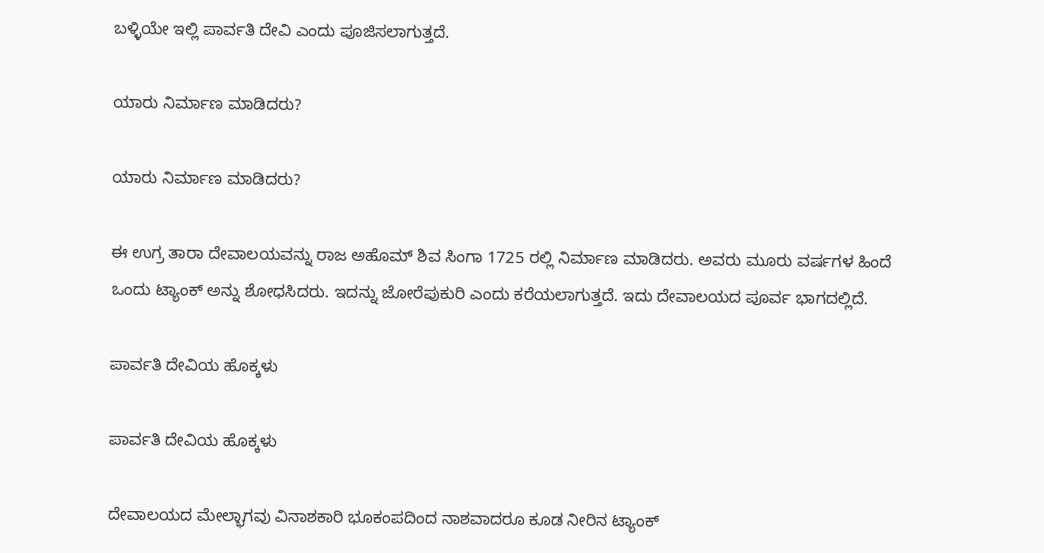ಬಳ್ಳಿಯೇ ಇಲ್ಲಿ ಪಾರ್ವತಿ ದೇವಿ ಎಂದು ಪೂಜಿಸಲಾಗುತ್ತದೆ.

ಯಾರು ನಿರ್ಮಾಣ ಮಾಡಿದರು?

ಯಾರು ನಿರ್ಮಾಣ ಮಾಡಿದರು?

ಈ ಉಗ್ರ ತಾರಾ ದೇವಾಲಯವನ್ನು ರಾಜ ಅಹೊಮ್ ಶಿವ ಸಿಂಗಾ 1725 ರಲ್ಲಿ ನಿರ್ಮಾಣ ಮಾಡಿದರು. ಅವರು ಮೂರು ವರ್ಷಗಳ ಹಿಂದೆ ಒಂದು ಟ್ಯಾಂಕ್ ಅನ್ನು ಶೋಧಸಿದರು. ಇದನ್ನು ಜೋರೆಪುಕುರಿ ಎಂದು ಕರೆಯಲಾಗುತ್ತದೆ. ಇದು ದೇವಾಲಯದ ಪೂರ್ವ ಭಾಗದಲ್ಲಿದೆ.

ಪಾರ್ವತಿ ದೇವಿಯ ಹೊಕ್ಕಳು

ಪಾರ್ವತಿ ದೇವಿಯ ಹೊಕ್ಕಳು

ದೇವಾಲಯದ ಮೇಲ್ಭಾಗವು ವಿನಾಶಕಾರಿ ಭೂಕಂಪದಿಂದ ನಾಶವಾದರೂ ಕೂಡ ನೀರಿನ ಟ್ಯಾಂಕ್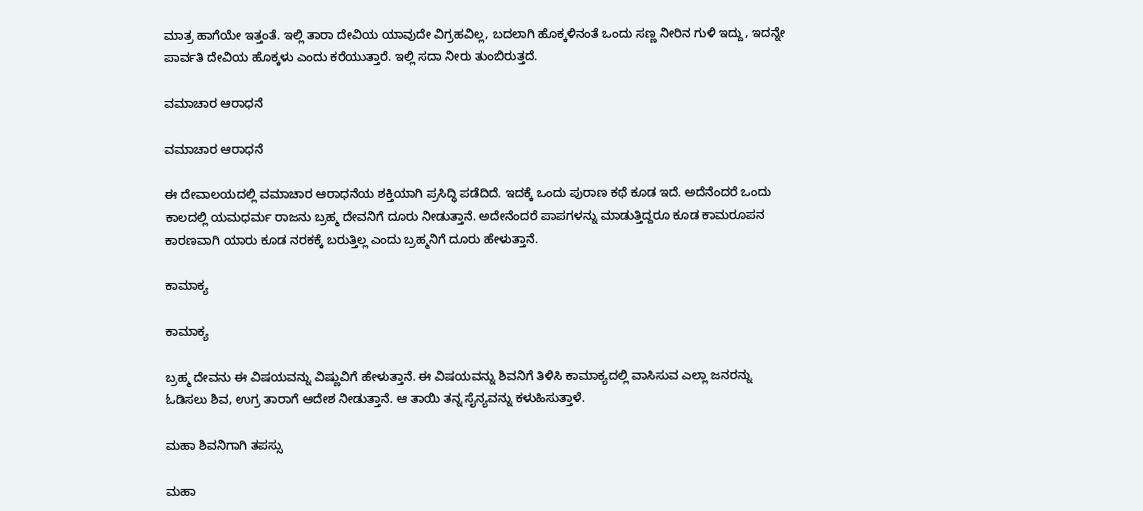ಮಾತ್ರ ಹಾಗೆಯೇ ಇತ್ತಂತೆ. ಇಲ್ಲಿ ತಾರಾ ದೇವಿಯ ಯಾವುದೇ ವಿಗ್ರಹವಿಲ್ಲ, ಬದಲಾಗಿ ಹೊಕ್ಕಳಿನಂತೆ ಒಂದು ಸಣ್ಣ ನೀರಿನ ಗುಳಿ ಇದ್ದು, ಇದನ್ನೇ ಪಾರ್ವತಿ ದೇವಿಯ ಹೊಕ್ಕಳು ಎಂದು ಕರೆಯುತ್ತಾರೆ. ಇಲ್ಲಿ ಸದಾ ನೀರು ತುಂಬಿರುತ್ತದೆ.

ವಮಾಚಾರ ಆರಾಧನೆ

ವಮಾಚಾರ ಆರಾಧನೆ

ಈ ದೇವಾಲಯದಲ್ಲಿ ವಮಾಚಾರ ಆರಾಧನೆಯ ಶಕ್ತಿಯಾಗಿ ಪ್ರಸಿದ್ಧಿ ಪಡೆದಿದೆ. ಇದಕ್ಕೆ ಒಂದು ಪುರಾಣ ಕಥೆ ಕೂಡ ಇದೆ. ಅದೆನೆಂದರೆ ಒಂದು ಕಾಲದಲ್ಲಿ ಯಮಧರ್ಮ ರಾಜನು ಬ್ರಹ್ಮ ದೇವನಿಗೆ ದೂರು ನೀಡುತ್ತಾನೆ. ಅದೇನೆಂದರೆ ಪಾಪಗಳನ್ನು ಮಾಡುತ್ತಿದ್ದರೂ ಕೂಡ ಕಾಮರೂಪನ ಕಾರಣವಾಗಿ ಯಾರು ಕೂಡ ನರಕಕ್ಕೆ ಬರುತ್ತಿಲ್ಲ ಎಂದು ಬ್ರಹ್ಮನಿಗೆ ದೂರು ಹೇಳುತ್ತಾನೆ.

ಕಾಮಾಕ್ಯ

ಕಾಮಾಕ್ಯ

ಬ್ರಹ್ಮ ದೇವನು ಈ ವಿಷಯವನ್ನು ವಿಷ್ಣುವಿಗೆ ಹೇಳುತ್ತಾನೆ. ಈ ವಿಷಯವನ್ನು ಶಿವನಿಗೆ ತಿಳಿಸಿ ಕಾಮಾಕ್ಯದಲ್ಲಿ ವಾಸಿಸುವ ಎಲ್ಲಾ ಜನರನ್ನು ಓಡಿಸಲು ಶಿವ, ಉಗ್ರ ತಾರಾಗೆ ಆದೇಶ ನೀಡುತ್ತಾನೆ. ಆ ತಾಯಿ ತನ್ನ ಸೈನ್ಯವನ್ನು ಕಳುಹಿಸುತ್ತಾಳೆ.

ಮಹಾ ಶಿವನಿಗಾಗಿ ತಪಸ್ಸು

ಮಹಾ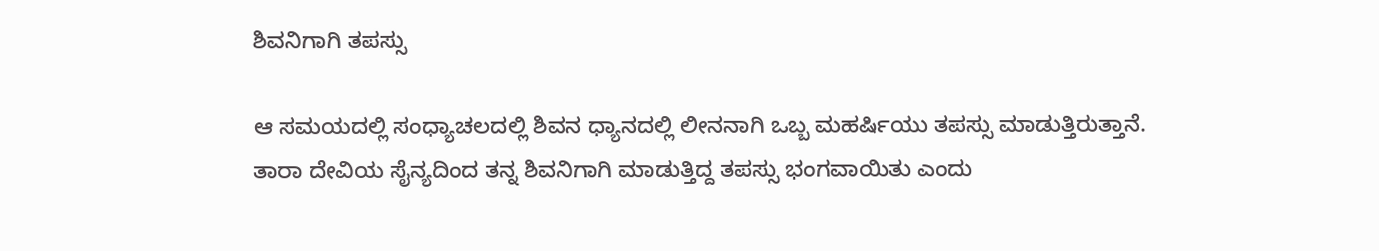ಶಿವನಿಗಾಗಿ ತಪಸ್ಸು

ಆ ಸಮಯದಲ್ಲಿ ಸಂಧ್ಯಾಚಲದಲ್ಲಿ ಶಿವನ ಧ್ಯಾನದಲ್ಲಿ ಲೀನನಾಗಿ ಒಬ್ಬ ಮಹರ್ಷಿಯು ತಪಸ್ಸು ಮಾಡುತ್ತಿರುತ್ತಾನೆ. ತಾರಾ ದೇವಿಯ ಸೈನ್ಯದಿಂದ ತನ್ನ ಶಿವನಿಗಾಗಿ ಮಾಡುತ್ತಿದ್ದ ತಪಸ್ಸು ಭಂಗವಾಯಿತು ಎಂದು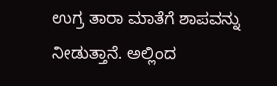ಉಗ್ರ ತಾರಾ ಮಾತೆಗೆ ಶಾಪವನ್ನು ನೀಡುತ್ತಾನೆ. ಅಲ್ಲಿಂದ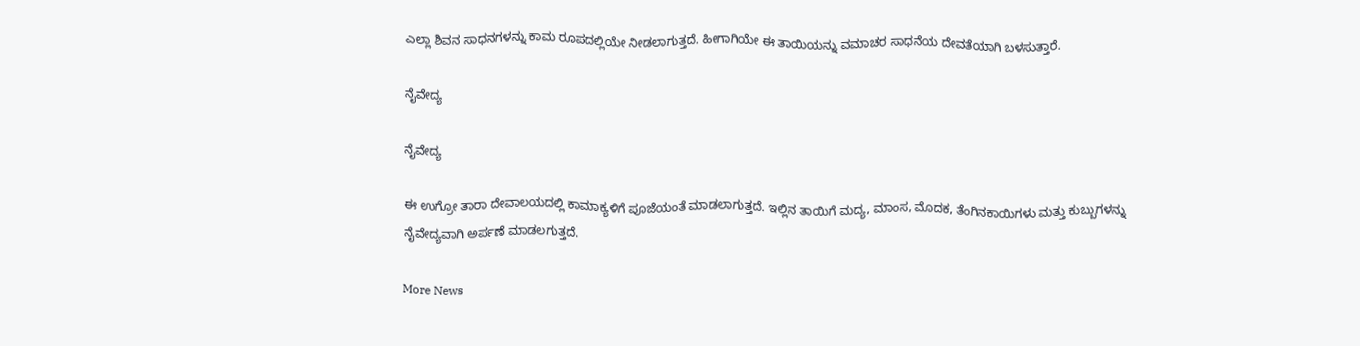ಎಲ್ಲಾ ಶಿವನ ಸಾಧನಗಳನ್ನು ಕಾಮ ರೂಪದಲ್ಲಿಯೇ ನೀಡಲಾಗುತ್ತದೆ. ಹೀಗಾಗಿಯೇ ಈ ತಾಯಿಯನ್ನು ವಮಾಚರ ಸಾಧನೆಯ ದೇವತೆಯಾಗಿ ಬಳಸುತ್ತಾರೆ.

ನೈವೇದ್ಯ

ನೈವೇದ್ಯ

ಈ ಉಗ್ರೋ ತಾರಾ ದೇವಾಲಯದಲ್ಲಿ ಕಾಮಾಕ್ಯಳಿಗೆ ಪೂಜೆಯಂತೆ ಮಾಡಲಾಗುತ್ತದೆ. ಇಲ್ಲಿನ ತಾಯಿಗೆ ಮದ್ಯ, ಮಾಂಸ, ಮೊದಕ, ತೆಂಗಿನಕಾಯಿಗಳು ಮತ್ತು ಕುಬ್ಬುಗಳನ್ನು ನೈವೇದ್ಯವಾಗಿ ಅರ್ಪಣೆ ಮಾಡಲಗುತ್ತದೆ.

More News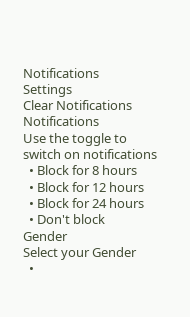Notifications
Settings
Clear Notifications
Notifications
Use the toggle to switch on notifications
  • Block for 8 hours
  • Block for 12 hours
  • Block for 24 hours
  • Don't block
Gender
Select your Gender
  •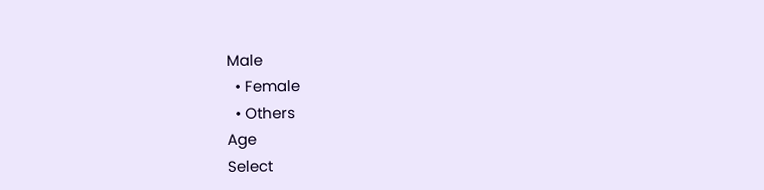Male
  • Female
  • Others
Age
Select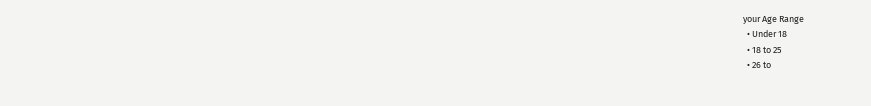your Age Range
  • Under 18
  • 18 to 25
  • 26 to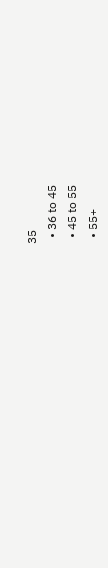35
  • 36 to 45
  • 45 to 55
  • 55+